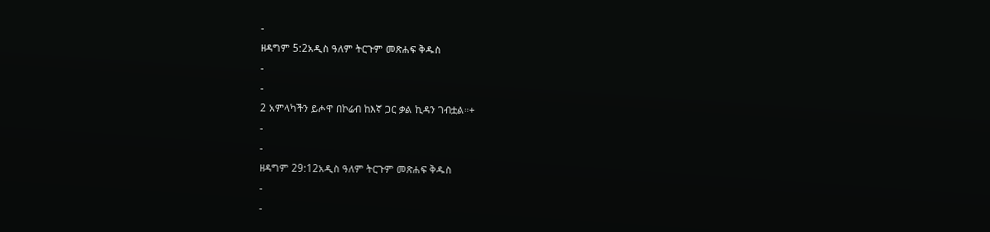-
ዘዳግም 5:2አዲስ ዓለም ትርጉም መጽሐፍ ቅዱስ
-
-
2 አምላካችን ይሖዋ በኮሬብ ከእኛ ጋር ቃል ኪዳን ገብቷል።+
-
-
ዘዳግም 29:12አዲስ ዓለም ትርጉም መጽሐፍ ቅዱስ
-
-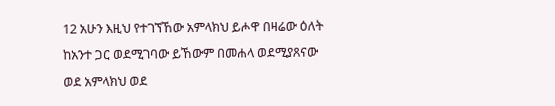12 አሁን እዚህ የተገኘኸው አምላክህ ይሖዋ በዛሬው ዕለት ከአንተ ጋር ወደሚገባው ይኸውም በመሐላ ወደሚያጸናው ወደ አምላክህ ወደ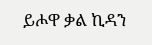ይሖዋ ቃል ኪዳን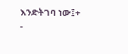እንድትገባ ነው፤+
-